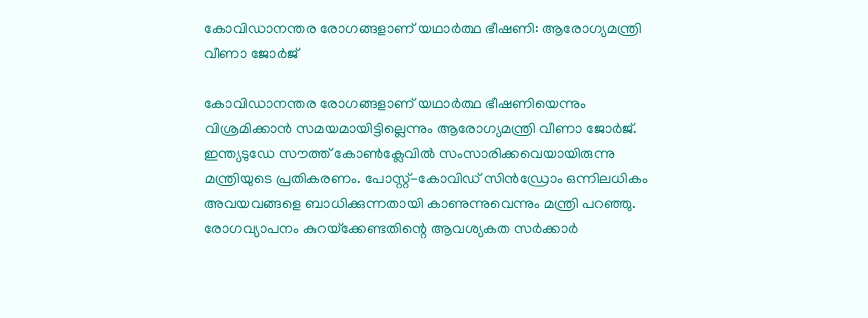കോവിഡാനന്തര രോഗങ്ങളാണ് യഥാര്‍ത്ഥ ഭീഷണി: ആരോഗ്യമന്ത്രി വീണാ ജോര്‍ജ്

കോവിഡാനന്തര രോഗങ്ങളാണ് യഥാര്‍ത്ഥ ഭീഷണിയെന്നും വിശ്രമിക്കാന്‍ സമയമായിട്ടില്ലെന്നും ആരോഗ്യമന്ത്രി വീണാ ജോര്‍ജ്. ഇന്ത്യടുഡേ സൗത്ത് കോണ്‍ക്ലേവില്‍ സംസാരിക്കവെയായിരുന്നു മന്ത്രിയുടെ പ്രതികരണം. പോസ്റ്റ്-കോവിഡ് സിന്‍ഡ്രോം ഒന്നിലധികം അവയവങ്ങളെ ബാധിക്കുന്നതായി കാണുന്നുവെന്നും മന്ത്രി പറഞ്ഞു. രോഗവ്യാപനം കുറയ്‌ക്കേണ്ടതിന്റെ ആവശ്യകത സര്‍ക്കാര്‍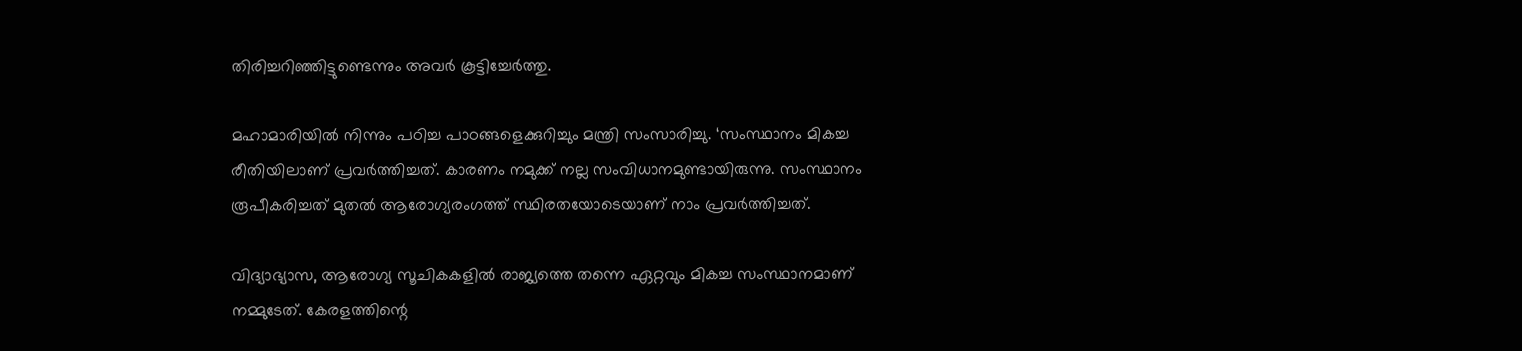തിരിച്ചറിഞ്ഞിട്ടുണ്ടെന്നും അവര്‍ കൂട്ടിച്ചേര്‍ത്തു.

മഹാമാരിയില്‍ നിന്നും പഠിച്ച പാഠങ്ങളെക്കുറിച്ചും മന്ത്രി സംസാരിച്ചു. ‘സംസ്ഥാനം മികച്ച രീതിയിലാണ് പ്രവര്‍ത്തിച്ചത്. കാരണം നമുക്ക് നല്ല സംവിധാനമുണ്ടായിരുന്നു. സംസ്ഥാനം രൂപീകരിച്ചത് മുതല്‍ ആരോഗ്യരംഗത്ത് സ്ഥിരതയോടെയാണ് നാം പ്രവര്‍ത്തിച്ചത്.

വിദ്യാഭ്യാസ, ആരോഗ്യ സൂചികകളില്‍ രാജ്യത്തെ തന്നെ ഏറ്റവും മികച്ച സംസ്ഥാനമാണ് നമ്മുടേത്. കേരളത്തിന്റെ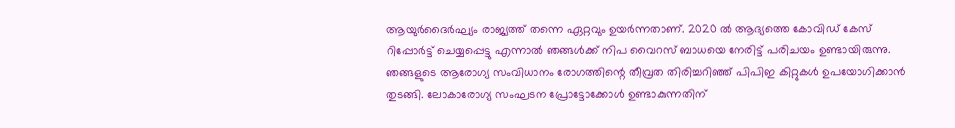ആയുര്‍ദൈര്‍ഘ്യം രാജ്യത്ത് തന്നെ ഏറ്റവും ഉയര്‍ന്നതാണ്. 2020 ല്‍ ആദ്യത്തെ കോവിഡ് കേസ് റിപ്പോര്‍ട്ട് ചെയ്യപ്പെട്ടു എന്നാല്‍ ഞങ്ങള്‍ക്ക് നിപ വൈറസ് ബാധയെ നേരിട്ട് പരിചയം ഉണ്ടായിരുന്നു. ഞങ്ങളുടെ ആരോഗ്യ സംവിധാനം രോഗത്തിന്റെ തീവ്രത തിരിച്ചറിഞ്ഞ് പിപിഇ കിറ്റുകള്‍ ഉപയോഗിക്കാന്‍ തുടങ്ങി. ലോകാരോഗ്യ സംഘടന പ്രോട്ടോക്കോള്‍ ഉണ്ടാകുന്നതിന്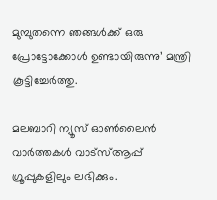മുമ്പുതന്നെ ഞങ്ങള്‍ക്ക് ഒരു പ്രോട്ടോക്കോള്‍ ഉണ്ടായിരുന്നു’ മന്ത്രി കൂട്ടിച്ചേര്‍ത്തു.

മലബാറി ന്യൂസ് ഓണ്‍ലൈന്‍ വാര്‍ത്തകള്‍ വാട്‌സ്ആപ്പ് ഗ്രൂപ്പുകളിലും ലഭിക്കും.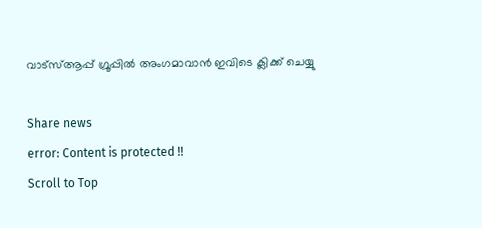വാട്‌സ്ആപ്പ് ഗ്രൂപ്പില്‍ അംഗമാവാന്‍ ഇവിടെ ക്ലിക്ക് ചെയ്യു

Share news
error: Content is protected !!
Scroll to Top